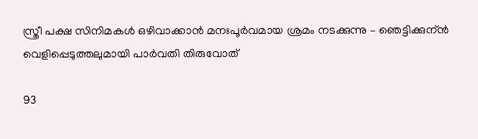സ്ത്രീ പക്ഷ സിനിമകൾ ഒഴിവാക്കാൻ മനഃപൂർവമായ ശ്രമം നടക്കുന്നു – ഞെട്ടിക്കുന്ൻ വെളിപ്പെടുത്തലുമായി പാർവതി തിരുവോത്

93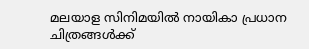മലയാള സിനിമയില്‍ നായികാ പ്രധാന ചിത്രങ്ങള്‍ക്ക്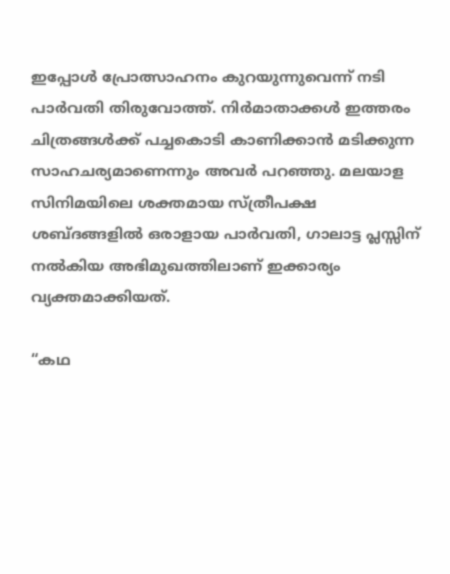ഇപ്പോള്‍ പ്രോത്സാഹനം കുറയുന്നുവെന്ന് നടി പാര്‍വതി തിരുവോത്ത്. നിര്‍മാതാക്കള്‍ ഇത്തരം ചിത്രങ്ങള്‍ക്ക് പച്ചകൊടി കാണിക്കാന്‍ മടിക്കുന്ന സാഹചര്യമാണെന്നും അവര്‍ പറഞ്ഞു. മലയാള സിനിമയിലെ ശക്തമായ സ്ത്രീപക്ഷ ശബ്ദങ്ങളില്‍ ഒരാളായ പാര്‍വതി, ഗാലാട്ട പ്ലസ്സിന് നല്‍കിയ അഭിമുഖത്തിലാണ് ഇക്കാര്യം വ്യക്തമാക്കിയത്.

“കഥ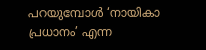പറയുമ്പോള്‍ ‘നായികാ പ്രധാനം’ എന്ന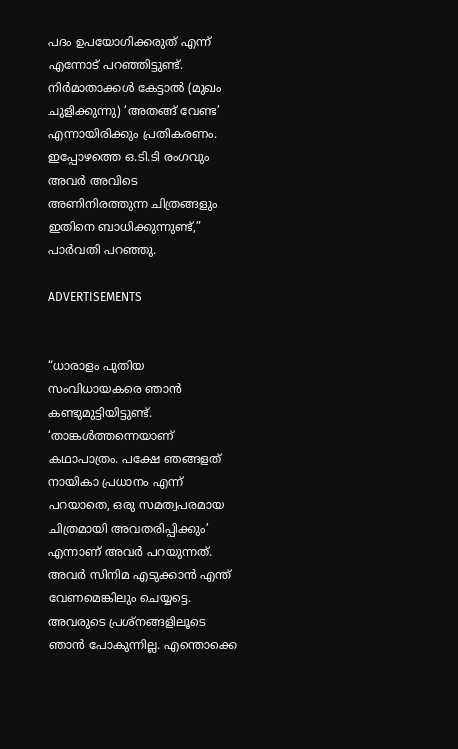പദം ഉപയോഗിക്കരുത് എന്ന് എന്നോട് പറഞ്ഞിട്ടുണ്ട്. നിര്‍മാതാക്കള്‍ കേട്ടാല്‍ (മുഖം ചുളിക്കുന്നു) ‘അതങ്ങ് വേണ്ട’ എന്നായിരിക്കും പ്രതികരണം. ഇപ്പോഴത്തെ ഒ.ടി.ടി രംഗവും അവര്‍ അവിടെ അണിനിരത്തുന്ന ചിത്രങ്ങളും ഇതിനെ ബാധിക്കുന്നുണ്ട്,” പാര്‍വതി പറഞ്ഞു.

ADVERTISEMENTS


“ധാരാളം പുതിയ സംവിധായകരെ ഞാന്‍ കണ്ടുമുട്ടിയിട്ടുണ്ട്. ‘താങ്കള്‍ത്തന്നെയാണ് കഥാപാത്രം. പക്ഷേ ഞങ്ങളത് നായികാ പ്രധാനം എന്ന് പറയാതെ, ഒരു സമത്വപരമായ ചിത്രമായി അവതരിപ്പിക്കും’ എന്നാണ് അവര്‍ പറയുന്നത്. അവര്‍ സിനിമ എടുക്കാന്‍ എന്ത് വേണമെങ്കിലും ചെയ്യട്ടെ. അവരുടെ പ്രശ്നങ്ങളിലൂടെ ഞാന്‍ പോകുന്നില്ല. എന്തൊക്കെ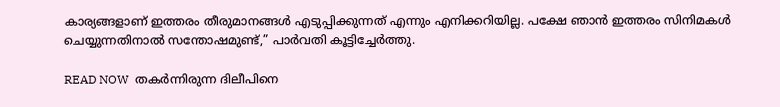കാര്യങ്ങളാണ് ഇത്തരം തീരുമാനങ്ങള്‍ എടുപ്പിക്കുന്നത് എന്നും എനിക്കറിയില്ല. പക്ഷേ ഞാന്‍ ഇത്തരം സിനിമകള്‍ ചെയ്യുന്നതിനാല്‍ സന്തോഷമുണ്ട്,” പാര്‍വതി കൂട്ടിച്ചേര്‍ത്തു.

READ NOW  തകർന്നിരുന്ന ദിലീപിനെ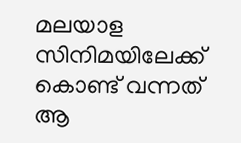മലയാള സിനിമയിലേക്ക് കൊണ്ട് വന്നത് ആ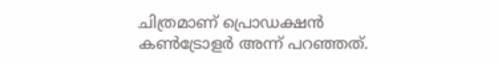ചിത്രമാണ് പ്രൊഡക്ഷൻ കൺട്രോളർ അന്ന് പറഞ്ഞത്.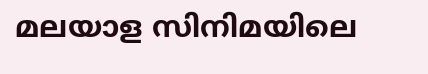മലയാള സിനിമയിലെ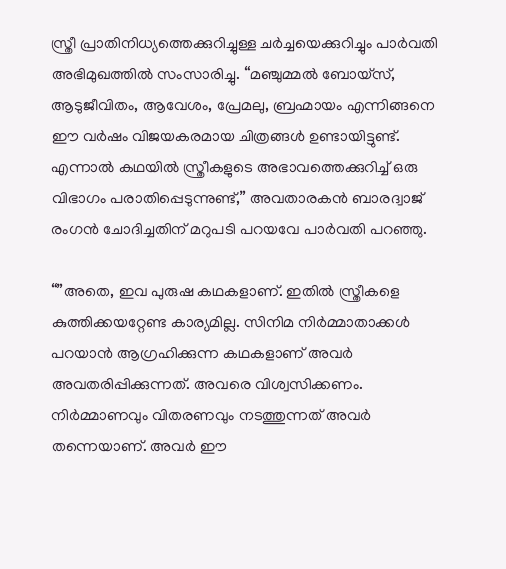സ്ത്രീ പ്രാതിനിധ്യത്തെക്കുറിച്ചുള്ള ചര്‍ച്ചയെക്കുറിച്ചും പാര്‍വതി അഭിമുഖത്തില്‍ സംസാരിച്ചു. “മഞ്ചുമ്മല്‍ ബോയ്സ്, ആടുജീവിതം, ആവേശം, പ്രേമലു, ബ്രഹ്മായം എന്നിങ്ങനെ ഈ വര്‍ഷം വിജയകരമായ ചിത്രങ്ങള്‍ ഉണ്ടായിട്ടുണ്ട്. എന്നാല്‍ കഥയില്‍ സ്ത്രീകളുടെ അഭാവത്തെക്കുറിച്ച് ഒരു വിഭാഗം പരാതിപ്പെടുന്നുണ്ട്,” അവതാരകന്‍ ബാരദ്വാജ് രംഗന്‍ ചോദിച്ചതിന് മറുപടി പറയവേ പാര്‍വതി പറഞ്ഞു.

“”അതെ, ഇവ പുരുഷ കഥകളാണ്. ഇതില്‍ സ്ത്രീകളെ കുത്തിക്കയറ്റേണ്ട കാര്യമില്ല. സിനിമ നിർമ്മാതാക്കൾ പറയാന്‍ ആഗ്രഹിക്കുന്ന കഥകളാണ് അവര്‍ അവതരിപ്പിക്കുന്നത്. അവരെ വിശ്വസിക്കണം. നിര്‍മ്മാണവും വിതരണവും നടത്തുന്നത് അവര്‍ തന്നെയാണ്. അവര്‍ ഈ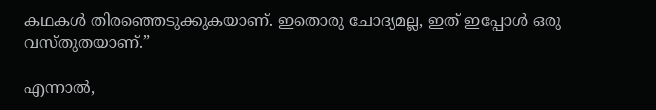കഥകള്‍ തിരഞ്ഞെടുക്കുകയാണ്. ഇതൊരു ചോദ്യമല്ല, ഇത് ഇപ്പോള്‍ ഒരു വസ്തുതയാണ്.”

എന്നാല്‍,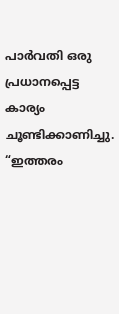പാര്‍വതി ഒരു പ്രധാനപ്പെട്ട കാര്യം ചൂണ്ടിക്കാണിച്ചു. “ഇത്തരം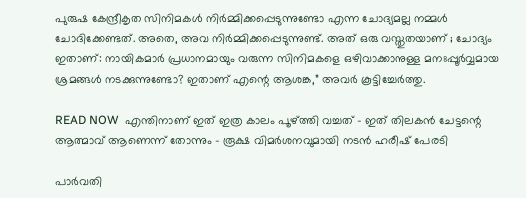പുരുഷ കേന്ദ്രീകൃത സിനിമകള്‍ നിര്‍മ്മിക്കപ്പെടുന്നുണ്ടോ എന്ന ചോദ്യമല്ല നമ്മള്‍ ചോദിക്കേണ്ടത്. അതെ, അവ നിര്‍മ്മിക്കപ്പെടുന്നുണ്ട്. അത് ഒരു വസ്തുതയാണ് ; ചോദ്യം ഇതാണ്: നായികമാര്‍ പ്രധാനമായും വരുന്ന സിനിമകളെ ഒഴിവാക്കാനുള്ള മനഃപ്പൂർവ്വമായ ശ്രമങ്ങള്‍ നടക്കുന്നുണ്ടോ? ഇതാണ് എന്റെ ആശങ്ക,” അവര്‍ കൂട്ടിച്ചേര്‍ത്തു.

READ NOW  എന്തിനാണ് ഇത് ഇത്ര കാലം പൂഴ്ത്തി വച്ചത് - ഇത് തിലകൻ ചേട്ടന്റെ ആത്മാവ് ആണെന്ന് തോന്നും - രൂക്ഷ വിമർശനവുമായി നടൻ ഹരീഷ് പേരടി

പാര്‍വതി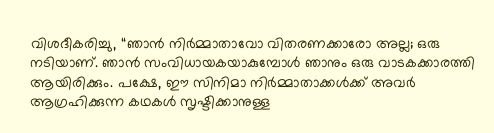വിശദീകരിച്ചു, “ഞാന്‍ നിര്‍മ്മാതാവോ വിതരണക്കാരോ അല്ല; ഒരു നടിയാണ്. ഞാന്‍ സംവിധായകയാകുമ്പോള്‍ ഞാനും ഒരു വാടകക്കാരത്തി ആയിരിക്കും. പക്ഷേ, ഈ സിനിമാ നിര്‍മ്മാതാക്കള്‍ക്ക് അവര്‍ ആഗ്രഹിക്കുന്ന കഥകള്‍ സൃഷ്ടിക്കാനുള്ള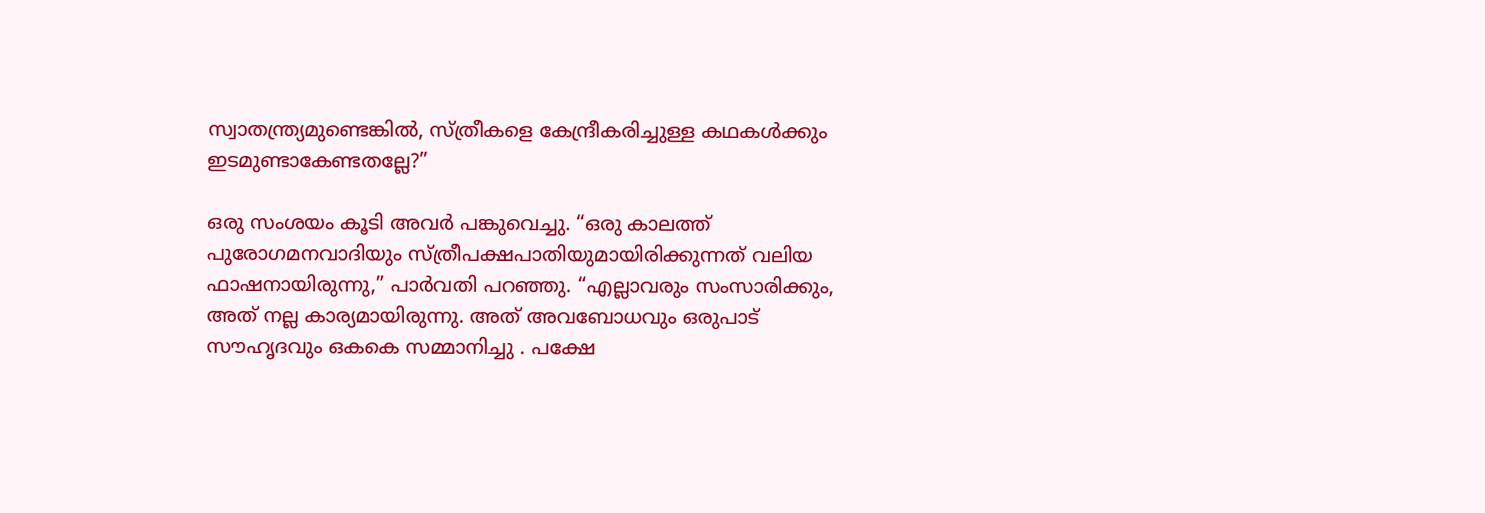സ്വാതന്ത്ര്യമുണ്ടെങ്കില്‍, സ്ത്രീകളെ കേന്ദ്രീകരിച്ചുള്ള കഥകള്‍ക്കും ഇടമുണ്ടാകേണ്ടതല്ലേ?”

ഒരു സംശയം കൂടി അവര്‍ പങ്കുവെച്ചു. “ഒരു കാലത്ത് പുരോഗമനവാദിയും സ്ത്രീപക്ഷപാതിയുമായിരിക്കുന്നത് വലിയ ഫാഷനായിരുന്നു,” പാര്‍വതി പറഞ്ഞു. “എല്ലാവരും സംസാരിക്കും, അത് നല്ല കാര്യമായിരുന്നു. അത് അവബോധവും ഒരുപാട് സൗഹൃദവും ഒകകെ സമ്മാനിച്ചു . പക്ഷേ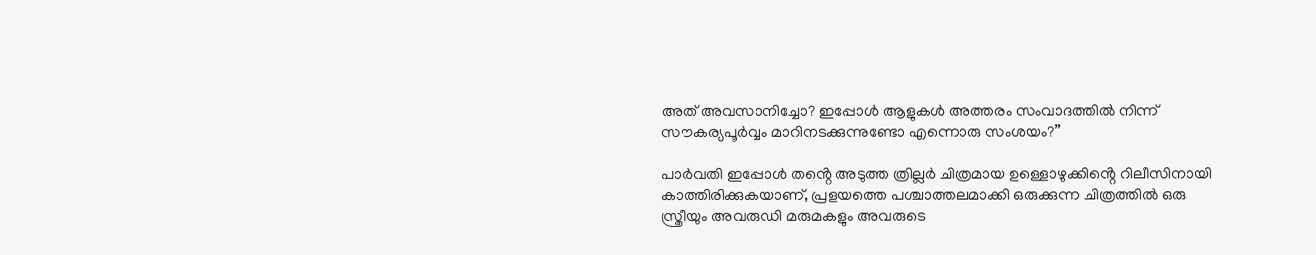അത് അവസാനിച്ചോ? ഇപ്പോൾ ആളുകൾ അത്തരം സംവാദത്തില്‍ നിന്ന് സൗകര്യപൂര്‍വ്വം മാറിനടക്കുന്നുണ്ടോ എന്നൊരു സംശയം?”

പാർവതി ഇപ്പോൾ തൻ്റെ അടുത്ത ത്രില്ലർ ചിത്രമായ ഉള്ളൊഴുക്കിൻ്റെ റിലീസിനായി കാത്തിരിക്കുകയാണ്, പ്രളയത്തെ പശ്ചാത്തലമാക്കി ഒരുക്കുന്ന ചിത്രത്തിൽ ഒരു സ്ത്രീയും അവരുഡി മരുമകളും അവരുടെ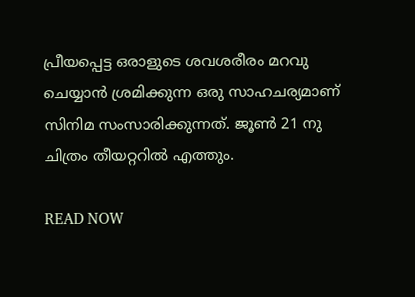പ്രീയപ്പെട്ട ഒരാളുടെ ശവശരീരം മറവു ചെയ്യാൻ ശ്രമിക്കുന്ന ഒരു സാഹചര്യമാണ് സിനിമ സംസാരിക്കുന്നത്. ജൂൺ 21 നു ചിത്രം തീയറ്ററിൽ എത്തും.

READ NOW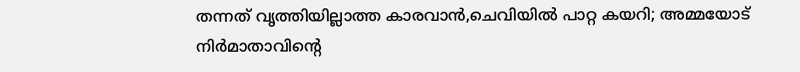തന്നത് വൃത്തിയില്ലാത്ത കാരവാൻ,ചെവിയിൽ പാറ്റ കയറി; അമ്മയോട് നിർമാതാവിന്റെ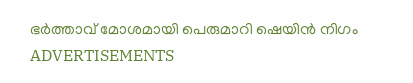ഭർത്താവ് മോശമായി പെരുമാറി ഷെയിൻ നിഗം
ADVERTISEMENTS